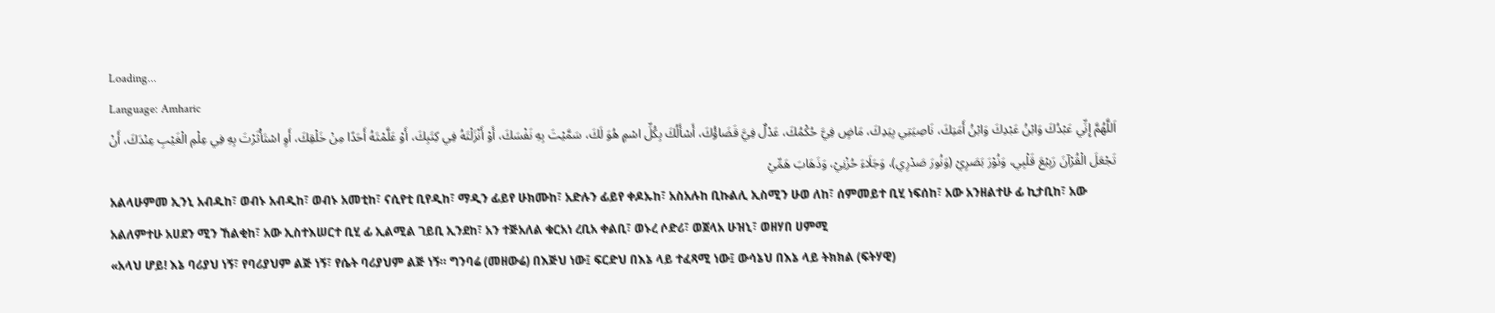Loading...
Language: Amharic
اَللَّهُمَّ إِنِّي عَبْدُكَ وَابْنُ عَبْدِكَ وَابْنُ أَمَتِكَ، نَاصِيَتِي بِيَدِكَ، مَاضٍ فِيَّ حُكْمُكَ، عَدْلٌ فِيَّ قَضَاؤُكَ، أَسْأَلُكَ بِكُلِّ اسْمٍ هُوَ لَكَ، سَمَّيْتَ بِهِ نَفْسَكَ، أَوْ أَنْزَلْتَهُ فِي كِتَبِكَ، أَوْ عَلَّمْتَهُ أَحَدًا مِنْ خَلْقِكَ، أَوِ اسْتَأْثَرْتَ بِهِ فِي عِلْمِ الْغَيْبِ عِنْدَكَ، أَنْ تَجْعَلَ الْقُرْآنَ رَبِيْعَ قَلْبِي، وَنُوْرَ بَصَرِيْ (وَنُورَ صَدْرِي)، وَجَلَاءَ حُزْنِيْ، وَذَهَابَ هَمِّيْ
አልላሁምመ ኢንኒ አብዱከ፣ ወብኑ አብዲከ፣ ወብኑ አመቲከ፣ ናሲየቲ ቢየዲከ፣ ማዲን ፊይየ ሁክሙከ፣ አድሉን ፊይየ ቀዶኡከ፣ አስአሉከ ቢኩልሊ ኢስሚን ሁወ ለከ፣ ሰምመይተ ቢሂ ነፍሰከ፣ አው አንዘልተሁ ፊ ኪታቢከ፣ አው አልለምተሁ አሀደን ሚን ኸልቂከ፣ አው ኢስተእሠርተ ቢሂ ፊ ኢልሚል ገይቢ ኢንደከ፣ አን ተጅአለል ቁርአነ ረቢአ ቀልቢ፣ ወኑረ ሶድሪ፣ ወጀላአ ሁዝኒ፣ ወዘሃበ ሀምሚ
«አላህ ሆይ! እኔ ባሪያህ ነኝ፣ የባሪያህም ልጅ ነኝ፣ የሴት ባሪያህም ልጅ ነኝ። ግንባሬ (መዘውሬ) በእጅህ ነው፤ ፍርድህ በእኔ ላይ ተፈጻሚ ነው፤ ውሳኔህ በእኔ ላይ ትክክል (ፍትሃዊ)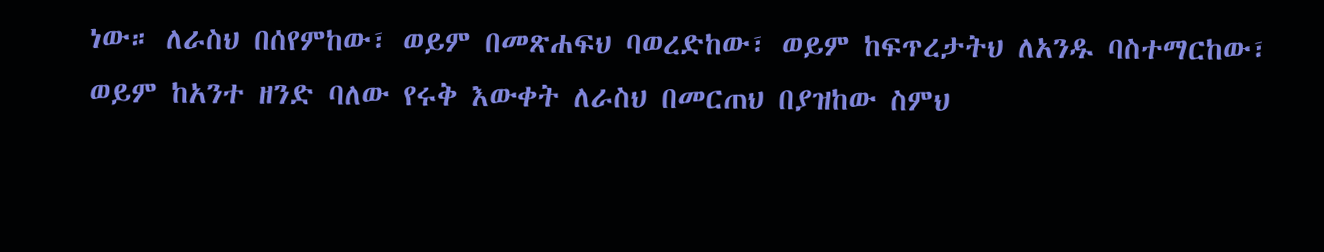ነው። ለራስህ በሰየምከው፣ ወይም በመጽሐፍህ ባወረድከው፣ ወይም ከፍጥረታትህ ለአንዱ ባስተማርከው፣ ወይም ከአንተ ዘንድ ባለው የሩቅ እውቀት ለራስህ በመርጠህ በያዝከው ስምህ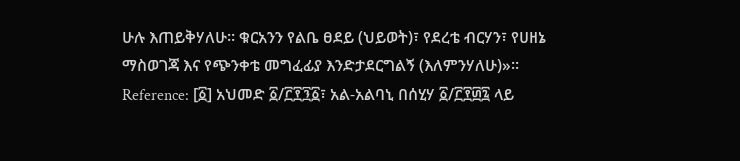ሁሉ እጠይቅሃለሁ። ቁርአንን የልቤ ፀደይ (ህይወት)፣ የደረቴ ብርሃን፣ የሀዘኔ ማስወገጃ እና የጭንቀቴ መግፈፊያ እንድታደርግልኝ (እለምንሃለሁ)»።
Reference: [፩] አህመድ ፩/፫፻፺፩፣ አል-አልባኒ በሰሂሃ ፩/፫፻፴፯ ላይ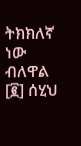ትክክለኛ ነው ብለዋል [፪] ሰሂህ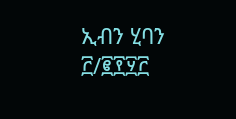ኢብን ሂባን ፫/፪፻፶፫